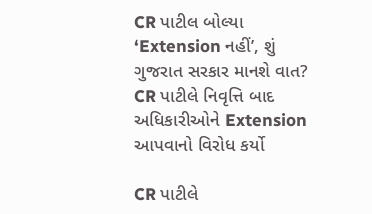CR પાટીલ બોલ્યા ‘Extension નહીં’, શું ગુજરાત સરકાર માનશે વાત?
CR પાટીલે નિવૃત્તિ બાદ અધિકારીઓને Extension આપવાનો વિરોધ કર્યો

CR પાટીલે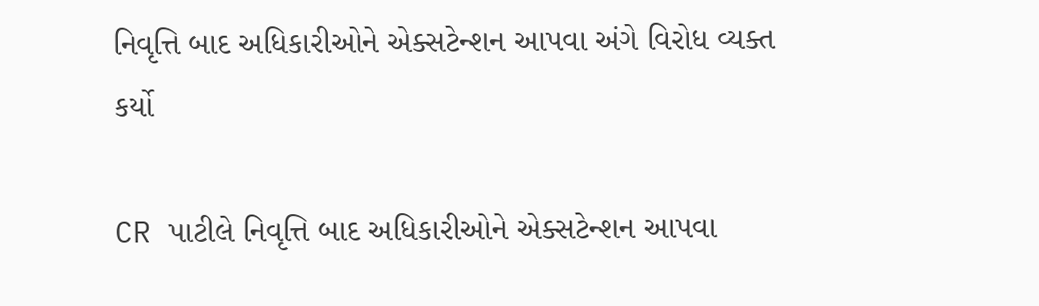નિવૃત્તિ બાદ અધિકારીઓને એક્સટેન્શન આપવા અંગે વિરોધ વ્યક્ત કર્યો

CR પાટીલે નિવૃત્તિ બાદ અધિકારીઓને એક્સટેન્શન આપવા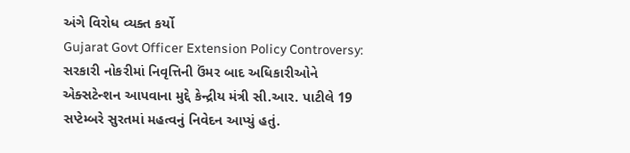અંગે વિરોધ વ્યક્ત કર્યો
Gujarat Govt Officer Extension Policy Controversy: સરકારી નોકરીમાં નિવૃત્તિની ઉંમર બાદ અધિકારીઓને એક્સટેન્શન આપવાના મુદ્દે કેન્દ્રીય મંત્રી સી.આર. પાટીલે 19 સપ્ટેમ્બરે સુરતમાં મહત્વનું નિવેદન આપ્યું હતું.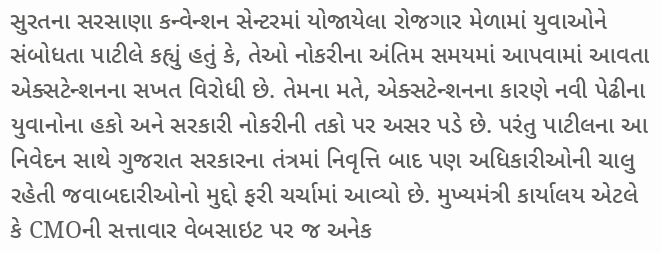સુરતના સરસાણા કન્વેન્શન સેન્ટરમાં યોજાયેલા રોજગાર મેળામાં યુવાઓને સંબોધતા પાટીલે કહ્યું હતું કે, તેઓ નોકરીના અંતિમ સમયમાં આપવામાં આવતા એક્સટેન્શનના સખત વિરોધી છે. તેમના મતે, એક્સટેન્શનના કારણે નવી પેઢીના યુવાનોના હકો અને સરકારી નોકરીની તકો પર અસર પડે છે. પરંતુ પાટીલના આ નિવેદન સાથે ગુજરાત સરકારના તંત્રમાં નિવૃત્તિ બાદ પણ અધિકારીઓની ચાલુ રહેતી જવાબદારીઓનો મુદ્દો ફરી ચર્ચામાં આવ્યો છે. મુખ્યમંત્રી કાર્યાલય એટલે કે CMOની સત્તાવાર વેબસાઇટ પર જ અનેક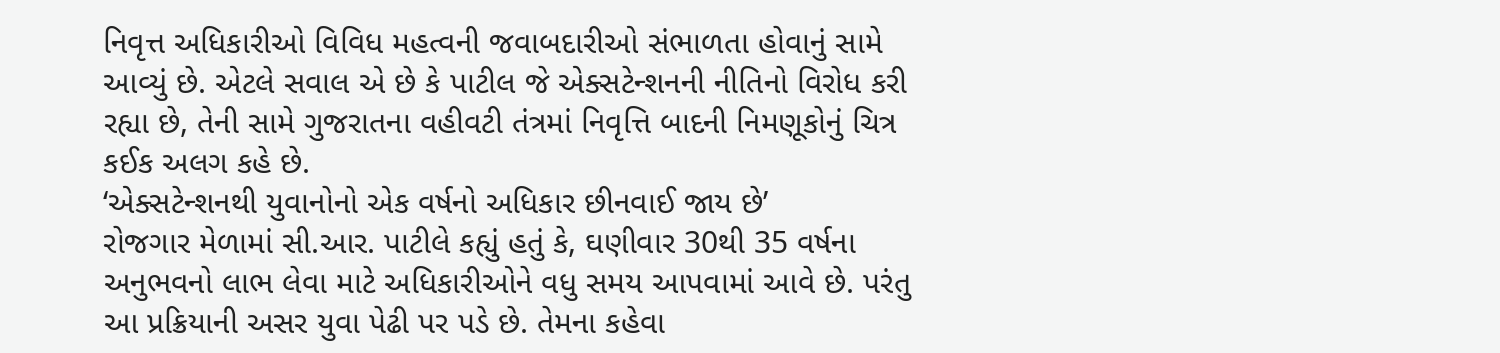નિવૃત્ત અધિકારીઓ વિવિધ મહત્વની જવાબદારીઓ સંભાળતા હોવાનું સામે આવ્યું છે. એટલે સવાલ એ છે કે પાટીલ જે એક્સટેન્શનની નીતિનો વિરોધ કરી રહ્યા છે, તેની સામે ગુજરાતના વહીવટી તંત્રમાં નિવૃત્તિ બાદની નિમણૂકોનું ચિત્ર કઈક અલગ કહે છે.
‘એક્સટેન્શનથી યુવાનોનો એક વર્ષનો અધિકાર છીનવાઈ જાય છે’
રોજગાર મેળામાં સી.આર. પાટીલે કહ્યું હતું કે, ઘણીવાર 30થી 35 વર્ષના અનુભવનો લાભ લેવા માટે અધિકારીઓને વધુ સમય આપવામાં આવે છે. પરંતુ આ પ્રક્રિયાની અસર યુવા પેઢી પર પડે છે. તેમના કહેવા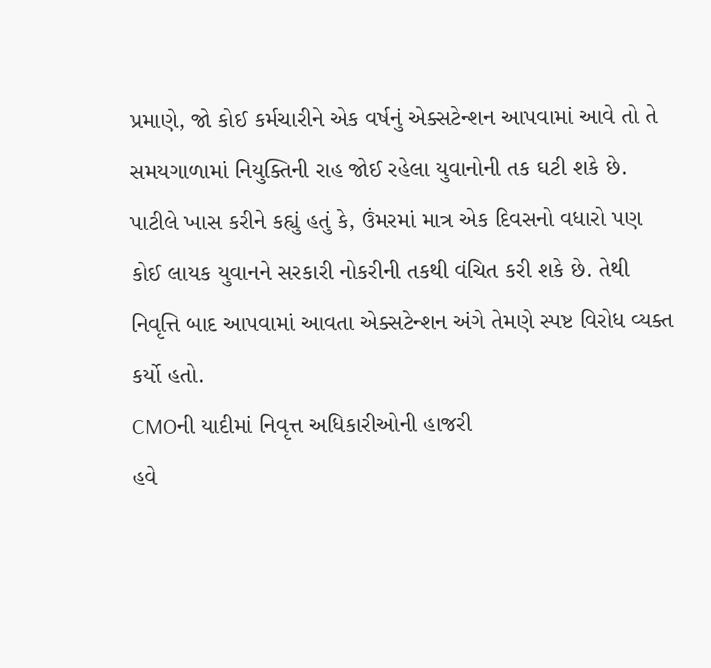પ્રમાણે, જો કોઈ કર્મચારીને એક વર્ષનું એક્સટેન્શન આપવામાં આવે તો તે સમયગાળામાં નિયુક્તિની રાહ જોઈ રહેલા યુવાનોની તક ઘટી શકે છે. પાટીલે ખાસ કરીને કહ્યું હતું કે, ઉંમરમાં માત્ર એક દિવસનો વધારો પણ કોઈ લાયક યુવાનને સરકારી નોકરીની તકથી વંચિત કરી શકે છે. તેથી નિવૃત્તિ બાદ આપવામાં આવતા એક્સટેન્શન અંગે તેમણે સ્પષ્ટ વિરોધ વ્યક્ત કર્યો હતો.
CMOની યાદીમાં નિવૃત્ત અધિકારીઓની હાજરી
હવે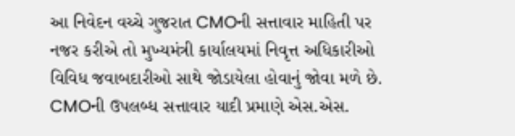આ નિવેદન વચ્ચે ગુજરાત CMOની સત્તાવાર માહિતી પર નજર કરીએ તો મુખ્યમંત્રી કાર્યાલયમાં નિવૃત્ત અધિકારીઓ વિવિધ જવાબદારીઓ સાથે જોડાયેલા હોવાનું જોવા મળે છે. CMOની ઉપલબ્ધ સત્તાવાર યાદી પ્રમાણે એસ.એસ.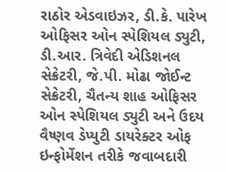રાઠોર એડવાઇઝર, ડી.કે. પારેખ ઓફિસર ઓન સ્પેશિયલ ડ્યુટી, ડી.આર. ત્રિવેદી એડિશનલ સેક્રેટરી, જે.પી. મોઢા જોઈન્ટ સેક્રેટરી, ચૈતન્ય શાહ ઓફિસર ઓન સ્પેશિયલ ડ્યુટી અને ઉદય વૈષ્ણવ ડેપ્યુટી ડાયરેક્ટર ઓફ ઇન્ફોર્મેશન તરીકે જવાબદારી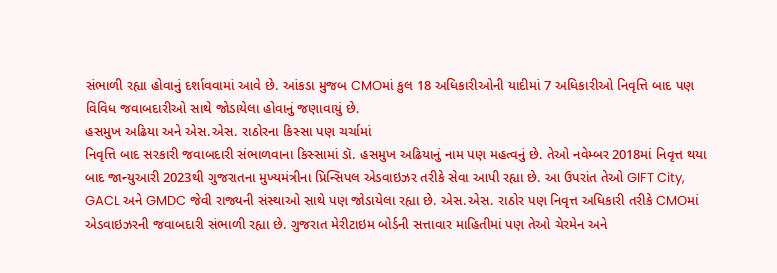સંભાળી રહ્યા હોવાનું દર્શાવવામાં આવે છે. આંકડા મુજબ CMOમાં કુલ 18 અધિકારીઓની યાદીમાં 7 અધિકારીઓ નિવૃત્તિ બાદ પણ વિવિધ જવાબદારીઓ સાથે જોડાયેલા હોવાનું જણાવાયું છે.
હસમુખ અઢિયા અને એસ.એસ. રાઠોરના કિસ્સા પણ ચર્ચામાં
નિવૃત્તિ બાદ સરકારી જવાબદારી સંભાળવાના કિસ્સામાં ડૉ. હસમુખ અઢિયાનું નામ પણ મહત્વનું છે. તેઓ નવેમ્બર 2018માં નિવૃત્ત થયા બાદ જાન્યુઆરી 2023થી ગુજરાતના મુખ્યમંત્રીના પ્રિન્સિપલ એડવાઇઝર તરીકે સેવા આપી રહ્યા છે. આ ઉપરાંત તેઓ GIFT City, GACL અને GMDC જેવી રાજ્યની સંસ્થાઓ સાથે પણ જોડાયેલા રહ્યા છે. એસ.એસ. રાઠોર પણ નિવૃત્ત અધિકારી તરીકે CMOમાં એડવાઇઝરની જવાબદારી સંભાળી રહ્યા છે. ગુજરાત મેરીટાઇમ બોર્ડની સત્તાવાર માહિતીમાં પણ તેઓ ચેરમેન અને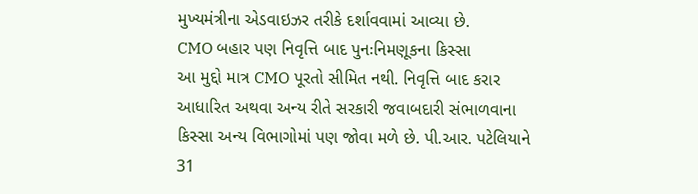મુખ્યમંત્રીના એડવાઇઝર તરીકે દર્શાવવામાં આવ્યા છે.
CMO બહાર પણ નિવૃત્તિ બાદ પુનઃનિમણૂકના કિસ્સા
આ મુદ્દો માત્ર CMO પૂરતો સીમિત નથી. નિવૃત્તિ બાદ કરાર આધારિત અથવા અન્ય રીતે સરકારી જવાબદારી સંભાળવાના કિસ્સા અન્ય વિભાગોમાં પણ જોવા મળે છે. પી.આર. પટેલિયાને 31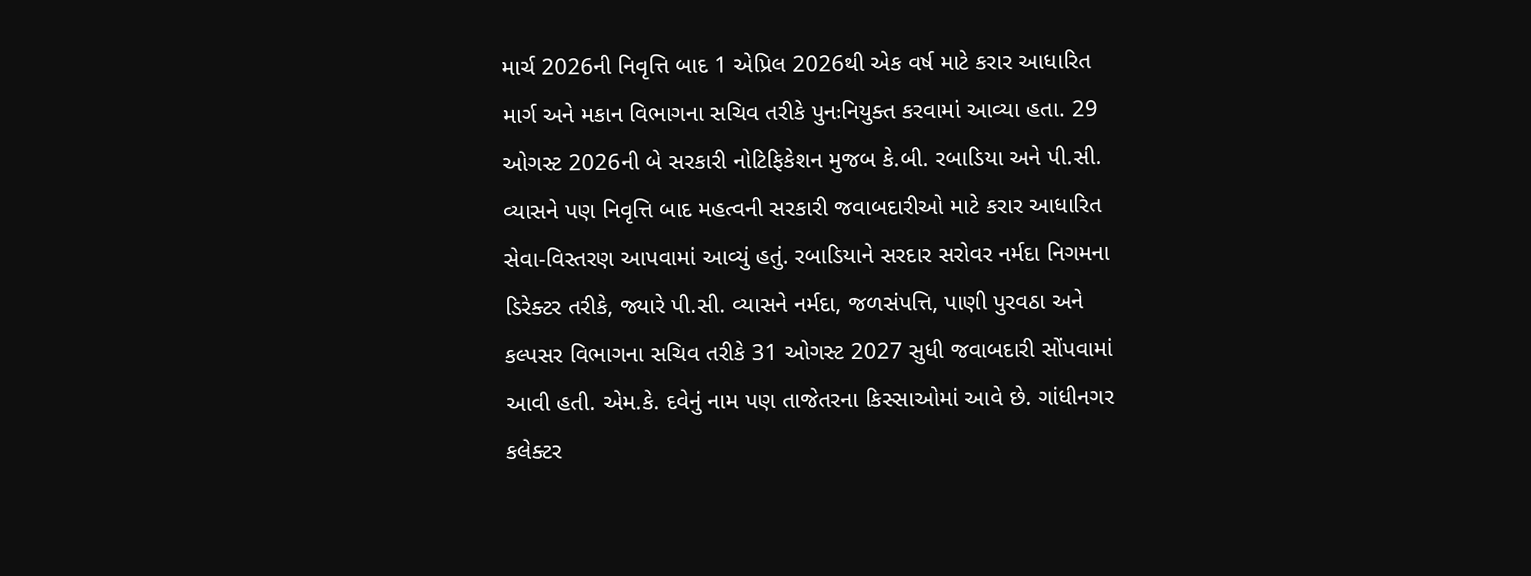માર્ચ 2026ની નિવૃત્તિ બાદ 1 એપ્રિલ 2026થી એક વર્ષ માટે કરાર આધારિત માર્ગ અને મકાન વિભાગના સચિવ તરીકે પુનઃનિયુક્ત કરવામાં આવ્યા હતા. 29 ઓગસ્ટ 2026ની બે સરકારી નોટિફિકેશન મુજબ કે.બી. રબાડિયા અને પી.સી. વ્યાસને પણ નિવૃત્તિ બાદ મહત્વની સરકારી જવાબદારીઓ માટે કરાર આધારિત સેવા-વિસ્તરણ આપવામાં આવ્યું હતું. રબાડિયાને સરદાર સરોવર નર્મદા નિગમના ડિરેક્ટર તરીકે, જ્યારે પી.સી. વ્યાસને નર્મદા, જળસંપત્તિ, પાણી પુરવઠા અને કલ્પસર વિભાગના સચિવ તરીકે 31 ઓગસ્ટ 2027 સુધી જવાબદારી સોંપવામાં આવી હતી. એમ.કે. દવેનું નામ પણ તાજેતરના કિસ્સાઓમાં આવે છે. ગાંધીનગર કલેક્ટર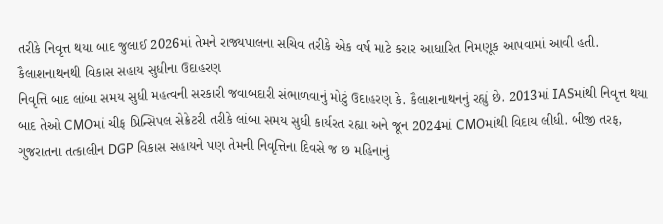તરીકે નિવૃત્ત થયા બાદ જુલાઈ 2026માં તેમને રાજ્યપાલના સચિવ તરીકે એક વર્ષ માટે કરાર આધારિત નિમણૂક આપવામાં આવી હતી.
કૈલાશનાથનથી વિકાસ સહાય સુધીના ઉદાહરણ
નિવૃત્તિ બાદ લાંબા સમય સુધી મહત્વની સરકારી જવાબદારી સંભાળવાનું મોટું ઉદાહરણ કે. કૈલાશનાથનનું રહ્યું છે. 2013માં IASમાંથી નિવૃત્ત થયા બાદ તેઓ CMOમાં ચીફ પ્રિન્સિપલ સેક્રેટરી તરીકે લાંબા સમય સુધી કાર્યરત રહ્યા અને જૂન 2024માં CMOમાંથી વિદાય લીધી. બીજી તરફ, ગુજરાતના તત્કાલીન DGP વિકાસ સહાયને પણ તેમની નિવૃત્તિના દિવસે જ છ મહિનાનું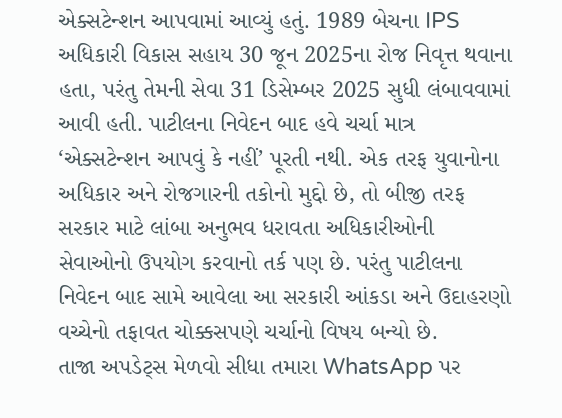એક્સટેન્શન આપવામાં આવ્યું હતું. 1989 બેચના IPS અધિકારી વિકાસ સહાય 30 જૂન 2025ના રોજ નિવૃત્ત થવાના હતા, પરંતુ તેમની સેવા 31 ડિસેમ્બર 2025 સુધી લંબાવવામાં આવી હતી. પાટીલના નિવેદન બાદ હવે ચર્ચા માત્ર ‘એક્સટેન્શન આપવું કે નહીં’ પૂરતી નથી. એક તરફ યુવાનોના અધિકાર અને રોજગારની તકોનો મુદ્દો છે, તો બીજી તરફ સરકાર માટે લાંબા અનુભવ ધરાવતા અધિકારીઓની સેવાઓનો ઉપયોગ કરવાનો તર્ક પણ છે. પરંતુ પાટીલના નિવેદન બાદ સામે આવેલા આ સરકારી આંકડા અને ઉદાહરણો વચ્ચેનો તફાવત ચોક્કસપણે ચર્ચાનો વિષય બન્યો છે.
તાજા અપડેટ્સ મેળવો સીધા તમારા WhatsApp પર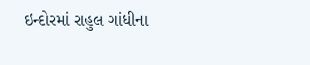ઇન્દોરમાં રાહુલ ગાંધીના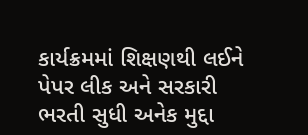કાર્યક્રમમાં શિક્ષણથી લઈને પેપર લીક અને સરકારી ભરતી સુધી અનેક મુદ્દા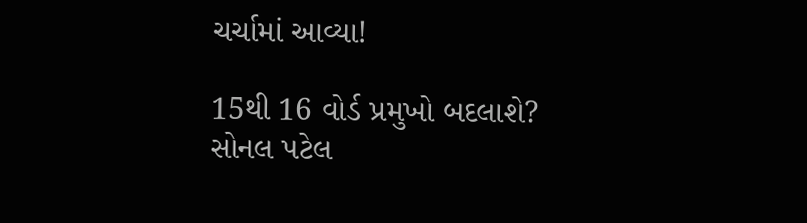ચર્ચામાં આવ્યા!

15થી 16 વોર્ડ પ્રમુખો બદલાશે? સોનલ પટેલ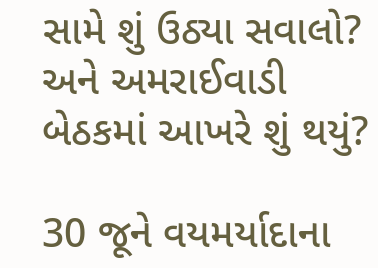સામે શું ઉઠ્યા સવાલો? અને અમરાઈવાડી બેઠકમાં આખરે શું થયું?

30 જૂને વયમર્યાદાના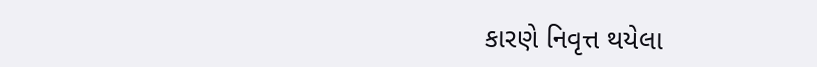કારણે નિવૃત્ત થયેલા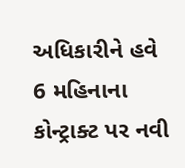અધિકારીને હવે 6 મહિનાના કોન્ટ્રાક્ટ પર નવી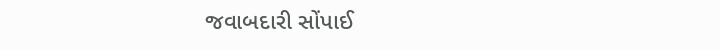જવાબદારી સોંપાઈ